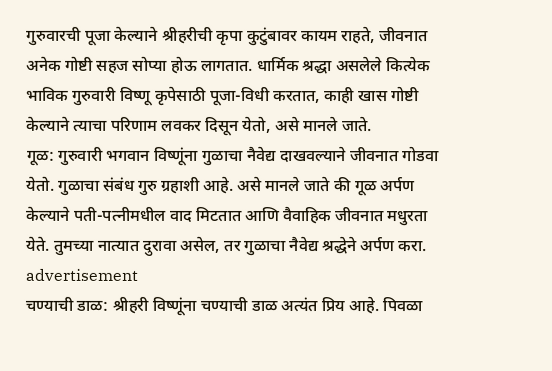गुरुवारची पूजा केल्याने श्रीहरीची कृपा कुटुंबावर कायम राहते, जीवनात अनेक गोष्टी सहज सोप्या होऊ लागतात. धार्मिक श्रद्धा असलेले कित्येक भाविक गुरुवारी विष्णू कृपेसाठी पूजा-विधी करतात, काही खास गोष्टी केल्याने त्याचा परिणाम लवकर दिसून येतो, असे मानले जाते.
गूळ: गुरुवारी भगवान विष्णूंना गुळाचा नैवेद्य दाखवल्याने जीवनात गोडवा येतो. गुळाचा संबंध गुरु ग्रहाशी आहे. असे मानले जाते की गूळ अर्पण केल्याने पती-पत्नीमधील वाद मिटतात आणि वैवाहिक जीवनात मधुरता येते. तुमच्या नात्यात दुरावा असेल, तर गुळाचा नैवेद्य श्रद्धेने अर्पण करा.
advertisement
चण्याची डाळ: श्रीहरी विष्णूंना चण्याची डाळ अत्यंत प्रिय आहे. पिवळा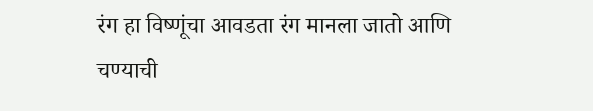रंग हा विष्णूंचा आवडता रंग मानला जातो आणि चण्याची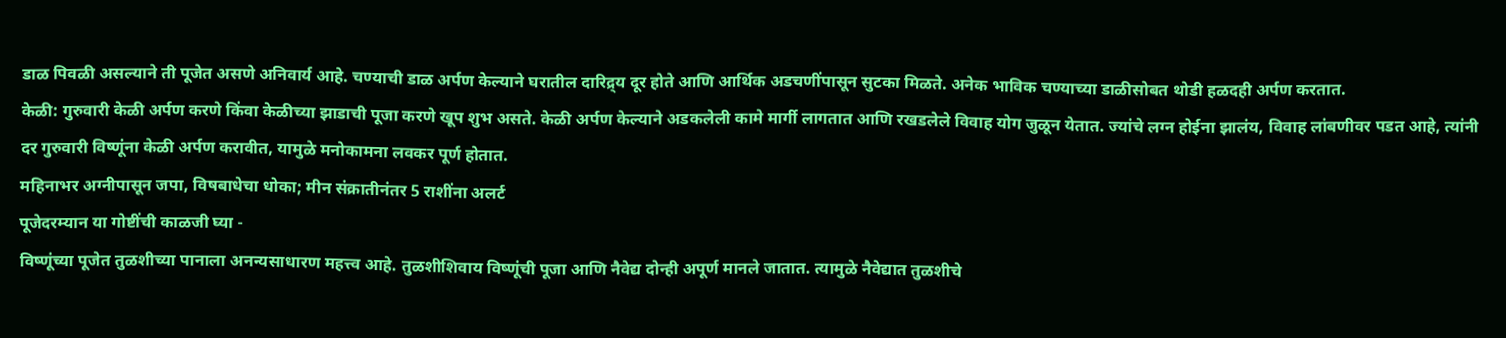डाळ पिवळी असल्याने ती पूजेत असणे अनिवार्य आहे. चण्याची डाळ अर्पण केल्याने घरातील दारिद्र्य दूर होते आणि आर्थिक अडचणींपासून सुटका मिळते. अनेक भाविक चण्याच्या डाळीसोबत थोडी हळदही अर्पण करतात.
केळी: गुरुवारी केळी अर्पण करणे किंवा केळीच्या झाडाची पूजा करणे खूप शुभ असते. केळी अर्पण केल्याने अडकलेली कामे मार्गी लागतात आणि रखडलेले विवाह योग जुळून येतात. ज्यांचे लग्न होईना झालंय, विवाह लांबणीवर पडत आहे, त्यांनी दर गुरुवारी विष्णूंना केळी अर्पण करावीत, यामुळे मनोकामना लवकर पूर्ण होतात.
महिनाभर अग्नीपासून जपा, विषबाधेचा धोका; मीन संक्रातीनंतर 5 राशींना अलर्ट
पूजेदरम्यान या गोष्टींची काळजी घ्या -
विष्णूंच्या पूजेत तुळशीच्या पानाला अनन्यसाधारण महत्त्व आहे. तुळशीशिवाय विष्णूंची पूजा आणि नैवेद्य दोन्ही अपूर्ण मानले जातात. त्यामुळे नैवेद्यात तुळशीचे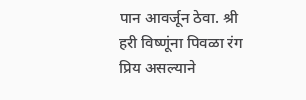पान आवर्जून ठेवा. श्री हरी विष्णूंना पिवळा रंग प्रिय असल्याने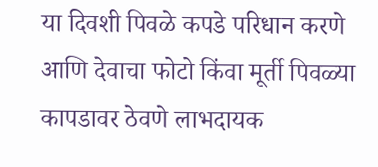या दिवशी पिवळे कपडे परिधान करणे आणि देवाचा फोटो किंवा मूर्ती पिवळ्या कापडावर ठेवणे लाभदायक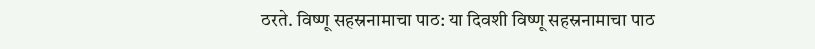ठरते. विष्णू सहस्रनामाचा पाठ: या दिवशी विष्णू सहस्रनामाचा पाठ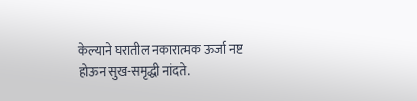केल्याने घरातील नकारात्मक ऊर्जा नष्ट होऊन सुख-समृद्धी नांदते.